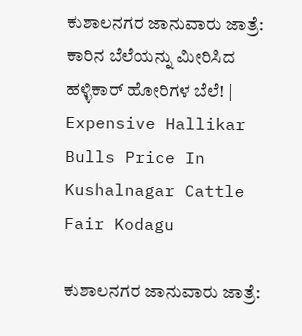ಕುಶಾಲನಗರ ಜಾನುವಾರು ಜಾತ್ರೆ: ಕಾರಿನ ಬೆಲೆಯನ್ನು ಮೀರಿಸಿದ ಹಳ್ಳಿಕಾರ್ ಹೋರಿಗಳ ಬೆಲೆ! | Expensive Hallikar Bulls Price In Kushalnagar Cattle Fair Kodagu

ಕುಶಾಲನಗರ ಜಾನುವಾರು ಜಾತ್ರೆ: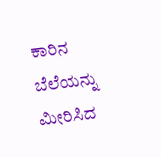ಕಾರಿನ ಬೆಲೆಯನ್ನು ಮೀರಿಸಿದ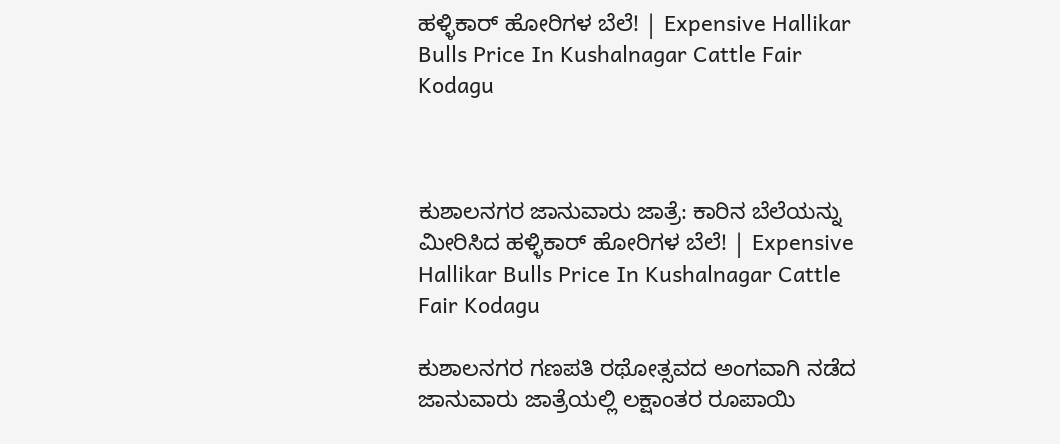ಹಳ್ಳಿಕಾರ್ ಹೋರಿಗಳ ಬೆಲೆ! | Expensive Hallikar Bulls Price In Kushalnagar Cattle Fair Kodagu



ಕುಶಾಲನಗರ ಜಾನುವಾರು ಜಾತ್ರೆ: ಕಾರಿನ ಬೆಲೆಯನ್ನು ಮೀರಿಸಿದ ಹಳ್ಳಿಕಾರ್ ಹೋರಿಗಳ ಬೆಲೆ! | Expensive Hallikar Bulls Price In Kushalnagar Cattle Fair Kodagu

ಕುಶಾಲನಗರ ಗಣಪತಿ ರಥೋತ್ಸವದ ಅಂಗವಾಗಿ ನಡೆದ ಜಾನುವಾರು ಜಾತ್ರೆಯಲ್ಲಿ ಲಕ್ಷಾಂತರ ರೂಪಾಯಿ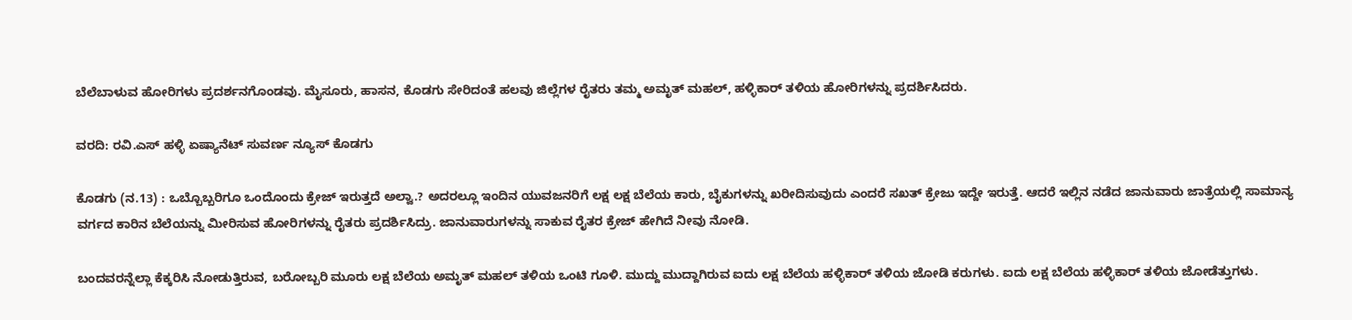ಬೆಲೆಬಾಳುವ ಹೋರಿಗಳು ಪ್ರದರ್ಶನಗೊಂಡವು. ಮೈಸೂರು, ಹಾಸನ, ಕೊಡಗು ಸೇರಿದಂತೆ ಹಲವು ಜಿಲ್ಲೆಗಳ ರೈತರು ತಮ್ಮ ಅಮೃತ್ ಮಹಲ್, ಹಳ್ಳಿಕಾರ್ ತಳಿಯ ಹೋರಿಗಳನ್ನು ಪ್ರದರ್ಶಿಸಿದರು.

ವರದಿ: ರವಿ.ಎಸ್ ಹಳ್ಳಿ ಏಷ್ಯಾನೆಟ್ ಸುವರ್ಣ ನ್ಯೂಸ್ ಕೊಡಗು

ಕೊಡಗು (ನ.13) : ಒಬ್ಬೊಬ್ಬರಿಗೂ ಒಂದೊಂದು ಕ್ರೇಜ್ ಇರುತ್ತದೆ ಅಲ್ವಾ.? ಅದರಲ್ಲೂ ಇಂದಿನ ಯುವಜನರಿಗೆ ಲಕ್ಷ ಲಕ್ಷ ಬೆಲೆಯ ಕಾರು, ಬೈಕುಗಳನ್ನು ಖರೀದಿಸುವುದು ಎಂದರೆ ಸಖತ್ ಕ್ರೇಜು ಇದ್ದೇ ಇರುತ್ತೆ. ಆದರೆ ಇಲ್ಲಿನ ನಡೆದ ಜಾನುವಾರು ಜಾತ್ರೆಯಲ್ಲಿ ಸಾಮಾನ್ಯ ವರ್ಗದ ಕಾರಿನ ಬೆಲೆಯನ್ನು ಮೀರಿಸುವ ಹೋರಿಗಳನ್ನು ರೈತರು ಪ್ರದರ್ಶಿಸಿದ್ರು. ಜಾನುವಾರುಗಳನ್ನು ಸಾಕುವ ರೈತರ ಕ್ರೇಜ್ ಹೇಗಿದೆ ನೀವು ನೋಡಿ.

ಬಂದವರನ್ನೆಲ್ಲಾ ಕೆಕ್ಕರಿಸಿ ನೋಡುತ್ತಿರುವ, ಬರೋಬ್ಬರಿ ಮೂರು ಲಕ್ಷ ಬೆಲೆಯ ಅಮೃತ್ ಮಹಲ್ ತಳಿಯ ಒಂಟಿ ಗೂಳಿ. ಮುದ್ದು ಮುದ್ದಾಗಿರುವ ಐದು ಲಕ್ಷ ಬೆಲೆಯ ಹಳ್ಳಿಕಾರ್ ತಳಿಯ ಜೋಡಿ ಕರುಗಳು. ಐದು ಲಕ್ಷ ಬೆಲೆಯ ಹಳ್ಳಿಕಾರ್ ತಳಿಯ ಜೋಡೆತ್ತುಗಳು.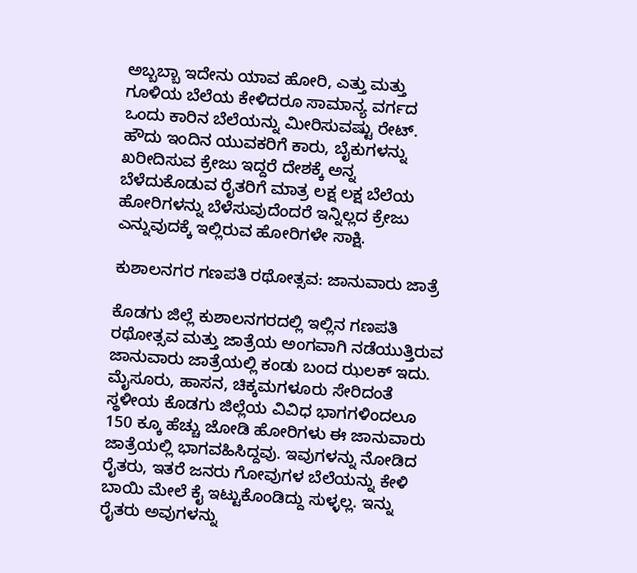ಅಬ್ಬಬ್ಬಾ ಇದೇನು ಯಾವ ಹೋರಿ, ಎತ್ತು ಮತ್ತು ಗೂಳಿಯ ಬೆಲೆಯ ಕೇಳಿದರೂ ಸಾಮಾನ್ಯ ವರ್ಗದ ಒಂದು ಕಾರಿನ ಬೆಲೆಯನ್ನು ಮೀರಿಸುವಷ್ಟು ರೇಟ್. ಹೌದು ಇಂದಿನ ಯುವಕರಿಗೆ ಕಾರು, ಬೈಕುಗಳನ್ನು ಖರೀದಿಸುವ ಕ್ರೇಜು ಇದ್ದರೆ ದೇಶಕ್ಕೆ ಅನ್ನ ಬೆಳೆದುಕೊಡುವ ರೈತರಿಗೆ ಮಾತ್ರ ಲಕ್ಷ ಲಕ್ಷ ಬೆಲೆಯ ಹೋರಿಗಳನ್ನು ಬೆಳೆಸುವುದೆಂದರೆ ಇನ್ನಿಲ್ಲದ ಕ್ರೇಜು ಎನ್ನುವುದಕ್ಕೆ ಇಲ್ಲಿರುವ ಹೋರಿಗಳೇ ಸಾಕ್ಷಿ.

ಕುಶಾಲನಗರ ಗಣಪತಿ ರಥೋತ್ಸವ: ಜಾನುವಾರು ಜಾತ್ರೆ

ಕೊಡಗು ಜಿಲ್ಲೆ ಕುಶಾಲನಗರದಲ್ಲಿ ಇಲ್ಲಿನ ಗಣಪತಿ ರಥೋತ್ಸವ ಮತ್ತು ಜಾತ್ರೆಯ ಅಂಗವಾಗಿ ನಡೆಯುತ್ತಿರುವ ಜಾನುವಾರು ಜಾತ್ರೆಯಲ್ಲಿ ಕಂಡು ಬಂದ ಝಲಕ್ ಇದು. ಮೈಸೂರು, ಹಾಸನ, ಚಿಕ್ಕಮಗಳೂರು ಸೇರಿದಂತೆ ಸ್ಥಳೀಯ ಕೊಡಗು ಜಿಲ್ಲೆಯ ವಿವಿಧ ಭಾಗಗಳಿಂದಲೂ 150 ಕ್ಕೂ ಹೆಚ್ಚು ಜೋಡಿ ಹೋರಿಗಳು ಈ ಜಾನುವಾರು ಜಾತ್ರೆಯಲ್ಲಿ ಭಾಗವಹಿಸಿದ್ದವು. ಇವುಗಳನ್ನು ನೋಡಿದ ರೈತರು, ಇತರೆ ಜನರು ಗೋವುಗಳ ಬೆಲೆಯನ್ನು ಕೇಳಿ ಬಾಯಿ ಮೇಲೆ ಕೈ ಇಟ್ಟುಕೊಂಡಿದ್ದು ಸುಳ್ಳಲ್ಲ. ಇನ್ನು ರೈತರು ಅವುಗಳನ್ನು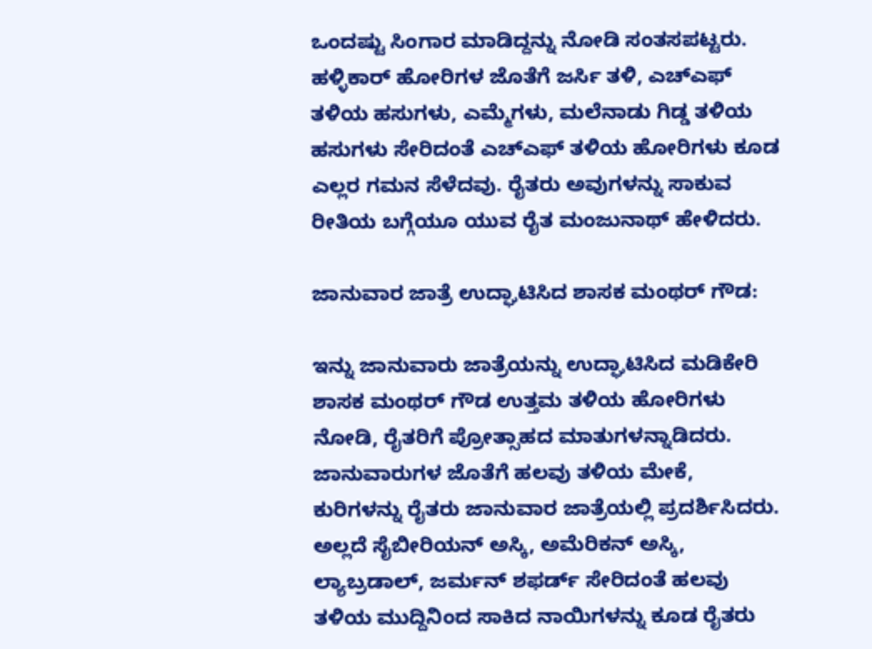ಒಂದಷ್ಟು ಸಿಂಗಾರ ಮಾಡಿದ್ದನ್ನು ನೋಡಿ ಸಂತಸಪಟ್ಟರು. ಹಳ್ಳಿಕಾರ್ ಹೋರಿಗಳ ಜೊತೆಗೆ ಜರ್ಸಿ ತಳಿ, ಎಚ್ಎಫ್ ತಳಿಯ ಹಸುಗಳು, ಎಮ್ಮೆಗಳು, ಮಲೆನಾಡು ಗಿಡ್ಡ ತಳಿಯ ಹಸುಗಳು ಸೇರಿದಂತೆ ಎಚ್ಎಫ್ ತಳಿಯ ಹೋರಿಗಳು ಕೂಡ ಎಲ್ಲರ ಗಮನ ಸೆಳೆದವು. ರೈತರು ಅವುಗಳನ್ನು ಸಾಕುವ ರೀತಿಯ ಬಗ್ಗೆಯೂ ಯುವ ರೈತ ಮಂಜುನಾಥ್ ಹೇಳಿದರು.

ಜಾನುವಾರ ಜಾತ್ರೆ ಉದ್ಘಾಟಿಸಿದ ಶಾಸಕ ಮಂಥರ್ ಗೌಡ:

ಇನ್ನು ಜಾನುವಾರು ಜಾತ್ರೆಯನ್ನು ಉದ್ಘಾಟಿಸಿದ ಮಡಿಕೇರಿ ಶಾಸಕ ಮಂಥರ್ ಗೌಡ ಉತ್ತಮ ತಳಿಯ ಹೋರಿಗಳು ನೋಡಿ, ರೈತರಿಗೆ ಪ್ರೋತ್ಸಾಹದ ಮಾತುಗಳನ್ನಾಡಿದರು. ಜಾನುವಾರುಗಳ ಜೊತೆಗೆ ಹಲವು ತಳಿಯ ಮೇಕೆ, ಕುರಿಗಳನ್ನು ರೈತರು ಜಾನುವಾರ ಜಾತ್ರೆಯಲ್ಲಿ ಪ್ರದರ್ಶಿಸಿದರು. ಅಲ್ಲದೆ ಸೈಬೀರಿಯನ್ ಅಸ್ಕಿ, ಅಮೆರಿಕನ್ ಅಸ್ಕಿ, ಲ್ಯಾಬ್ರಡಾಲ್, ಜರ್ಮನ್ ಶಫರ್ಡ್ ಸೇರಿದಂತೆ ಹಲವು ತಳಿಯ ಮುದ್ದಿನಿಂದ ಸಾಕಿದ ನಾಯಿಗಳನ್ನು ಕೂಡ ರೈತರು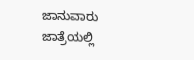ಜಾನುವಾರು ಜಾತ್ರೆಯಲ್ಲಿ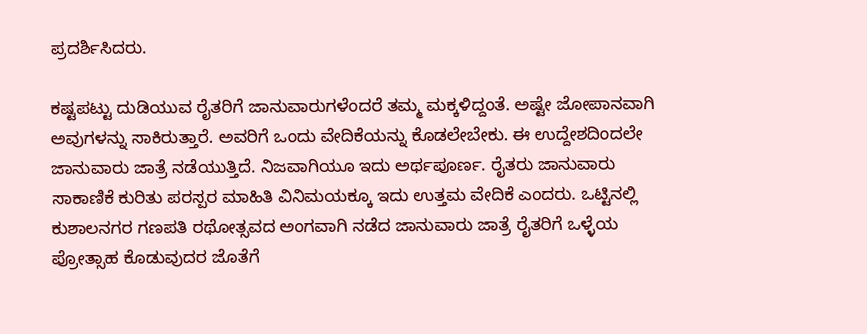ಪ್ರದರ್ಶಿಸಿದರು.

ಕಷ್ಟಪಟ್ಟು ದುಡಿಯುವ ರೈತರಿಗೆ ಜಾನುವಾರುಗಳೆಂದರೆ ತಮ್ಮ ಮಕ್ಕಳಿದ್ದಂತೆ. ಅಷ್ಟೇ ಜೋಪಾನವಾಗಿ ಅವುಗಳನ್ನು ಸಾಕಿರುತ್ತಾರೆ. ಅವರಿಗೆ ಒಂದು ವೇದಿಕೆಯನ್ನು ಕೊಡಲೇಬೇಕು. ಈ ಉದ್ದೇಶದಿಂದಲೇ ಜಾನುವಾರು ಜಾತ್ರೆ ನಡೆಯುತ್ತಿದೆ. ನಿಜವಾಗಿಯೂ ಇದು ಅರ್ಥಪೂರ್ಣ. ರೈತರು ಜಾನುವಾರು ಸಾಕಾಣಿಕೆ ಕುರಿತು ಪರಸ್ಪರ ಮಾಹಿತಿ ವಿನಿಮಯಕ್ಕೂ ಇದು ಉತ್ತಮ ವೇದಿಕೆ ಎಂದರು. ಒಟ್ಟಿನಲ್ಲಿ ಕುಶಾಲನಗರ ಗಣಪತಿ ರಥೋತ್ಸವದ ಅಂಗವಾಗಿ ನಡೆದ ಜಾನುವಾರು ಜಾತ್ರೆ ರೈತರಿಗೆ ಒಳ್ಳೆಯ ಪ್ರೋತ್ಸಾಹ ಕೊಡುವುದರ ಜೊತೆಗೆ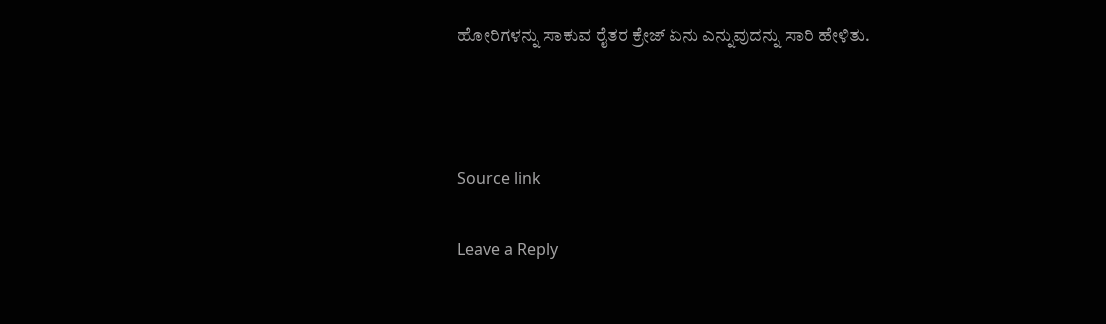ಹೋರಿಗಳನ್ನು ಸಾಕುವ ರೈತರ ಕ್ರೇಜ್ ಏನು ಎನ್ನುವುದನ್ನು ಸಾರಿ ಹೇಳಿತು.



Source link

Leave a Reply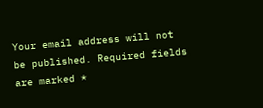Your email address will not be published. Required fields are marked *